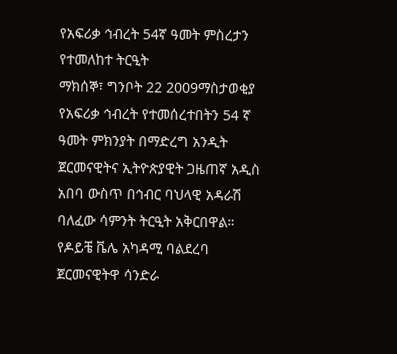የአፍሪቃ ኅብረት 54ኛ ዓመት ምስረታን የተመለከተ ትርዒት
ማክሰኞ፣ ግንቦት 22 2009ማስታወቂያ
የአፍሪቃ ኅብረት የተመሰረተበትን 54 ኛ ዓመት ምክንያት በማድረግ አንዲት ጀርመናዊትና ኢትዮጵያዊት ጋዜጠኛ አዲስ አበባ ውስጥ በኅብር ባህላዊ አዳራሽ ባለፈው ሳምንት ትርዒት አቅርበዋል። የዶይቼ ቬሌ አካዳሚ ባልደረባ ጀርመናዊትዋ ሳንድራ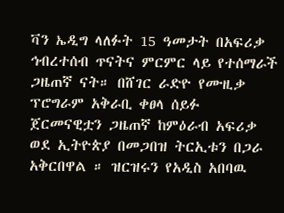ቫን ኤዲግ ላለፉት 15 ዓመታት በአፍሪቃ ኅብረተሰብ ጥናትና ምርምር ላይ የተሰማራች ጋዜጠኛ ናት። በሸገር ራድዮ የሙዚቃ ፕሮግራም አቅራቢ ቀፀላ ሰይፉ ጀርመናዊቷን ጋዜጠኛ ከምዕራብ አፍሪቃ ወደ ኢትዮጵያ በመጋበዝ ትርኢቱን በጋራ አቅርበዋል ። ዝርዝሩን የአዲስ አበባዉ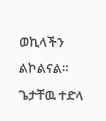ወኪላችን ልኮልናል።
ጌታቸዉ ተድላ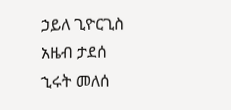ኃይለ ጊዮርጊስ
አዜብ ታደሰ
ኂሩት መለሰ